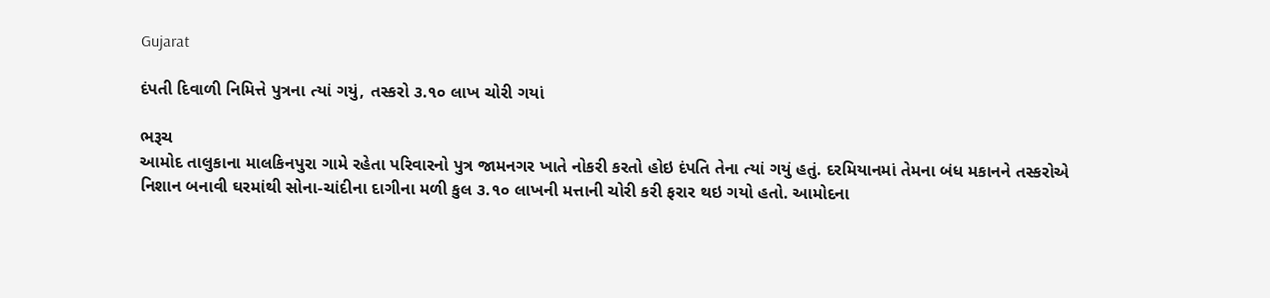Gujarat

દંપતી દિવાળી નિમિત્તે પુત્રના ત્યાં ગયું, તસ્કરો ૩.૧૦ લાખ ચોરી ગયાં

ભરૂચ
આમોદ તાલુકાના માલકિનપુરા ગામે રહેતા પરિવારનો પુત્ર જામનગર ખાતે નોકરી કરતો હોઇ દંપતિ તેના ત્યાં ગયું હતું. દરમિયાનમાં તેમના બંધ મકાનને તસ્કરોએ નિશાન બનાવી ઘરમાંથી સોના-ચાંદીના દાગીના મળી કુલ ૩.૧૦ લાખની મત્તાની ચોરી કરી ફરાર થઇ ગયો હતો. આમોદના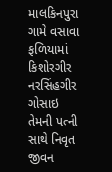માલકિનપુરા ગામે વસાવા ફળિયામાં કિશોરગીર નરસિંહગીર ગોસાઇ તેમની પત્ની સાથે નિવૃત જીવન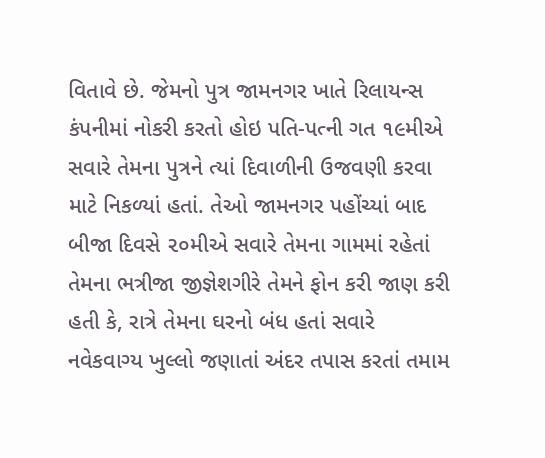વિતાવે છે. જેમનો પુત્ર જામનગર ખાતે રિલાયન્સ કંપનીમાં નોકરી કરતો હોઇ પતિ-પત્ની ગત ૧૯મીએ સવારે તેમના પુત્રને ત્યાં દિવાળીની ઉજવણી કરવા માટે નિકળ્યાં હતાં. તેઓ જામનગર પહોંચ્યાં બાદ બીજા દિવસે ૨૦મીએ સવારે તેમના ગામમાં રહેતાં તેમના ભત્રીજા જીજ્ઞેશગીરે તેમને ફોન કરી જાણ કરી હતી કે, રાત્રે તેમના ઘરનો બંધ હતાં સવારે નવેકવાગ્ય ખુલ્લો જણાતાં અંદર તપાસ કરતાં તમામ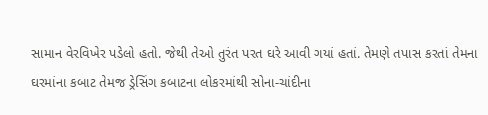સામાન વેરવિખેર પડેલો હતો. જેથી તેઓ તુરંત પરત ઘરે આવી ગયાં હતાં. તેમણે તપાસ કરતાં તેમના ઘરમાંના કબાટ તેમજ ડ્રેસિંગ કબાટના લોકરમાંથી સોના-ચાંદીના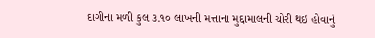દાગીના મળી કુલ ૩.૧૦ લાખની મત્તાના મુદ્દામાલની ચોરી થઇ હોવાનું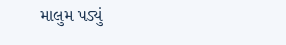માલુમ પડ્યું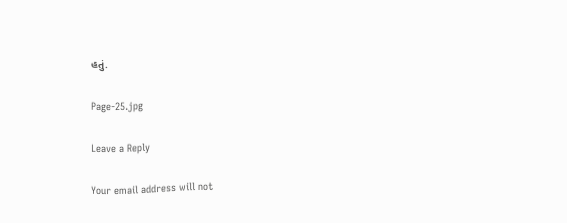હતું.

Page-25.jpg

Leave a Reply

Your email address will not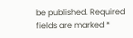be published. Required fields are marked *